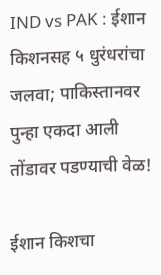IND vs PAK : ईशान किशनसह ५ धुरंधरांचा जलवा; पाकिस्तानवर पुन्हा एकदा आली तोंडावर पडण्याची वेळ!

ईशान किशचा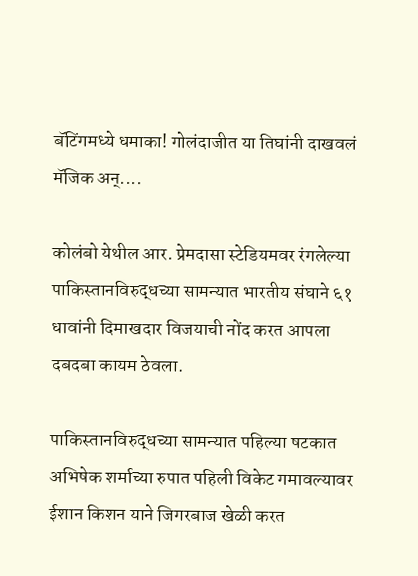बॅटिंगमध्ये धमाका! गोलंदाजीत या तिघांनी दाखवलं मॅजिक अन्....

कोलंबो येथील आर. प्रेमदासा स्टेडियमवर रंगलेल्या पाकिस्तानविरुद्धच्या सामन्यात भारतीय संघाने ६१ धावांनी दिमाखदार विजयाची नोंद करत आपला दबदबा कायम ठेवला.

पाकिस्तानविरुद्धच्या सामन्यात पहिल्या षटकात अभिषेक शर्माच्या रुपात पहिली विकेट गमावल्यावर ईशान किशन याने जिगरबाज खेळी करत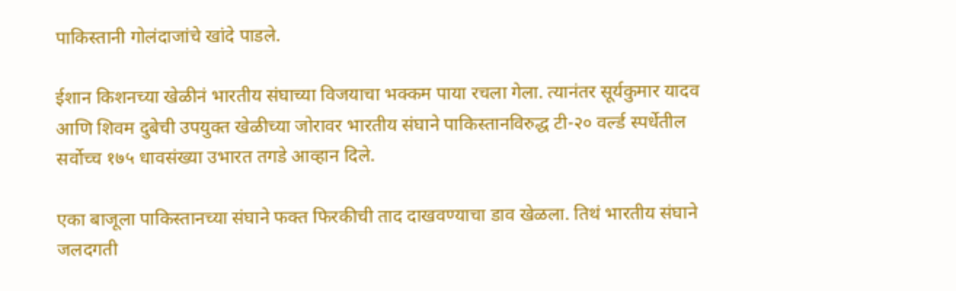पाकिस्तानी गोलंदाजांचे खांदे पाडले.

ईशान किशनच्या खेळीनं भारतीय संघाच्या विजयाचा भक्कम पाया रचला गेला. त्यानंतर सूर्यकुमार यादव आणि शिवम दुबेची उपयुक्त खेळीच्या जोरावर भारतीय संघाने पाकिस्तानविरुद्ध टी-२० वर्ल्ड स्पर्धेतील सर्वोच्च १७५ धावसंख्या उभारत तगडे आव्हान दिले.

एका बाजूला पाकिस्तानच्या संघाने फक्त फिरकीची ताद दाखवण्याचा डाव खेळला. तिथं भारतीय संघाने जलदगती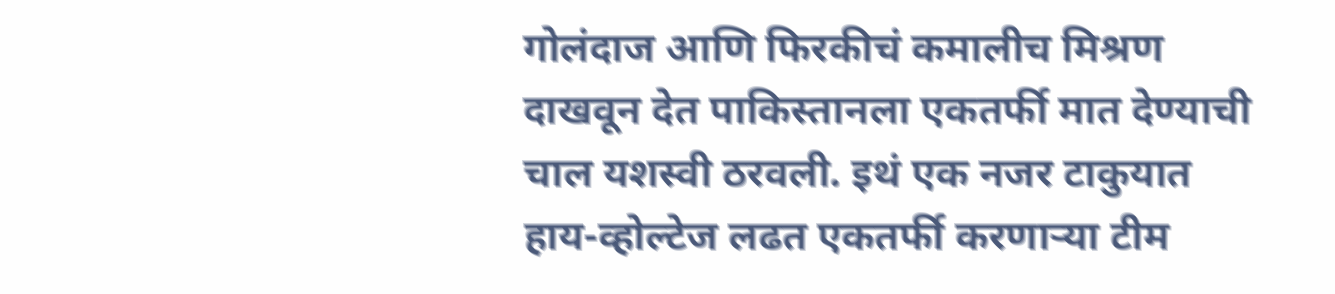गोलंदाज आणि फिरकीचं कमालीच मिश्रण दाखवून देत पाकिस्तानला एकतर्फी मात देण्याची चाल यशस्वी ठरवली. इथं एक नजर टाकुयात हाय-व्होल्टेज लढत एकतर्फी करणाऱ्या टीम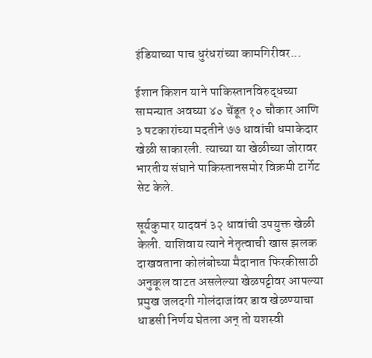इंडियाच्या पाच धुरंधरांच्या कामगिरीवर...

ईशान किशन याने पाकिस्तानविरुद्धच्या सामन्यात अवघ्या ४० चेंडूत १० चौकार आणि ३ षटकारांच्या मदतीने ७७ धावांची धमाकेदार खेळी साकारली. त्याच्या या खेळीच्या जोरावर भारतीय संघाने पाकिस्तानसमोर विक्रमी टार्गेट सेट केले.

सूर्यकुमार यादवनं ३२ धावांची उपयुक्त खेळी केली. याशिवाय त्याने नेतृत्वाची खास झलक दाखवताना कोलंबोच्या मैदानात फिरकीसाठी अनुकूल वाटत असलेल्या खेळपट्टीवर आपल्या प्रमुख जलदगी गोलंदाजांवर डाव खेळण्याचा धाडसी निर्णय घेतला अन् तो यशस्वी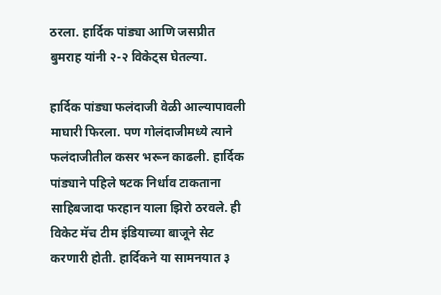ठरला. हार्दिक पांड्या आणि जसप्रीत बुमराह यांनी २-२ विकेट्स घेतल्या.

हार्दिक पांड्या फलंदाजी वेळी आल्यापावली माघारी फिरला. पण गोलंदाजीमध्ये त्याने फलंदाजीतील कसर भरून काढली. हार्दिक पांड्याने पहिले षटक निर्धाव टाकताना साहिबजादा फरहान याला झिरो ठरवले. ही विकेट मॅच टीम इंडियाच्या बाजूने सेट करणारी होती. हार्दिकने या सामनयात ३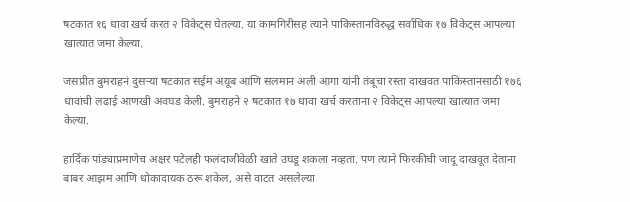षटकात १६ धावा खर्च करत २ विकेट्स घेतल्या. या कामगिरीसह त्याने पाकिस्तानविरुद्ध सर्वाधिक १७ विकेट्स आपल्या खात्यात जमा केल्या.

जसप्रीत बुमराहनं दुसऱ्या षटकात सईम अयूब आणि सलमान अली आगा यांनी तंबूचा रस्ता दाखवत पाकिस्तानसाठी १७६ धावांची लढाई आणखी अवघड केली. बुमराहने २ षटकात १७ धावा खर्च करताना २ विकेट्स आपल्या खात्यात जमा केल्या.

हार्दिक पांड्याप्रमाणेच अक्षर पटेलही फलंदाजीवेळी खाते उघडू शकला नव्हता. पण त्याने फिरकीची जादू दाखवूत देताना बाबर आझम आणि धोकादायक ठरू शकेल, असे वाटत असलेल्या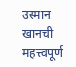उस्मान खानची महत्त्वपूर्ण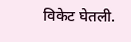विकेट घेतली.